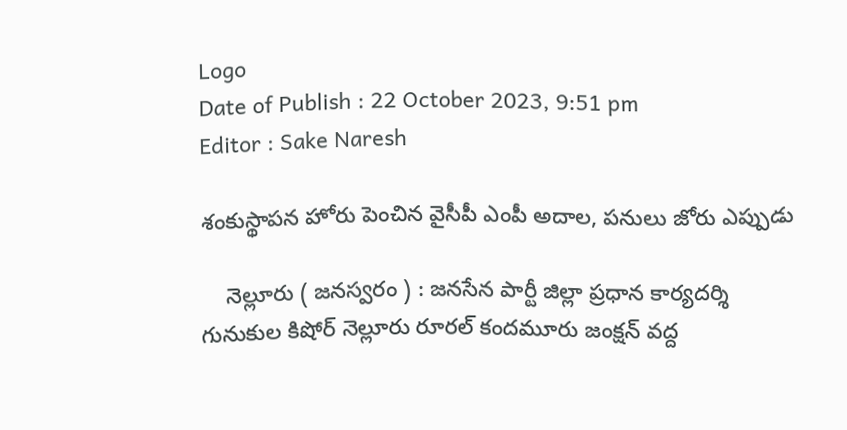Logo
Date of Publish : 22 October 2023, 9:51 pm
Editor : Sake Naresh

శంకుస్థాపన హోరు పెంచిన వైసీపీ ఎంపీ అదాల, పనులు జోరు ఎప్పుడు

    నెల్లూరు ( జనస్వరం ) : జనసేన పార్టీ జిల్లా ప్రధాన కార్యదర్శి గునుకుల కిషోర్ నెల్లూరు రూరల్ కందమూరు జంక్షన్ వద్ద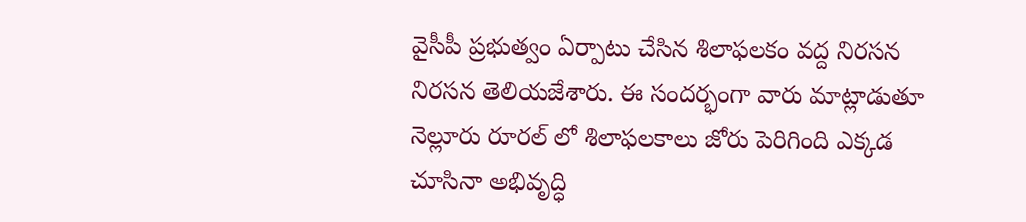వైసీపీ ప్రభుత్వం ఏర్పాటు చేసిన శిలాఫలకం వద్ద నిరసన నిరసన తెలియజేశారు. ఈ సందర్భంగా వారు మాట్లాడుతూ నెల్లూరు రూరల్ లో శిలాఫలకాలు జోరు పెరిగింది ఎక్కడ చూసినా అభివృద్ధి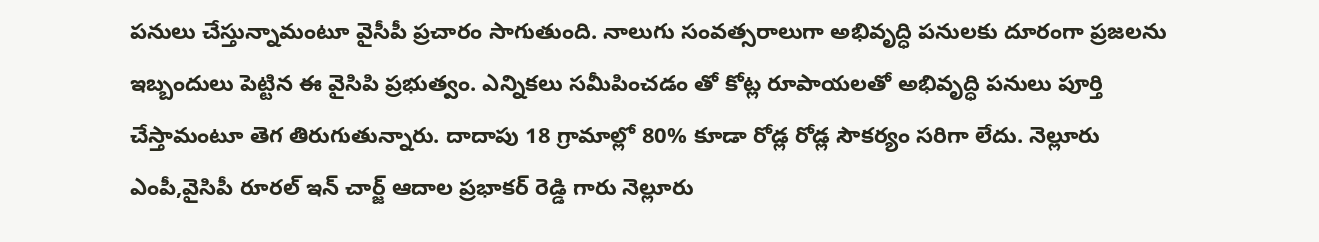పనులు చేస్తున్నామంటూ వైసీపీ ప్రచారం సాగుతుంది. నాలుగు సంవత్సరాలుగా అభివృద్ధి పనులకు దూరంగా ప్రజలను ఇబ్బందులు పెట్టిన ఈ వైసిపి ప్రభుత్వం. ఎన్నికలు సమీపించడం తో కోట్ల రూపాయలతో అభివృద్ధి పనులు పూర్తి చేస్తామంటూ తెగ తిరుగుతున్నారు. దాదాపు 18 గ్రామాల్లో 80% కూడా రోడ్ల రోడ్ల సౌకర్యం సరిగా లేదు. నెల్లూరు ఎంపీ,వైసిపీ రూరల్ ఇన్ చార్జ్ ఆదాల ప్రభాకర్ రెడ్డి గారు నెల్లూరు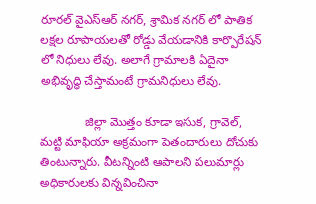రూరల్ వైఎస్ఆర్ నగర్, శ్రామిక నగర్ లో పాతిక లక్షల రూపాయలతో రోడ్డు వేయడానికి కార్పొరేషన్ లో నిధులు లేవు. అలాగే గ్రామాలకి ఏదైనా అభివృద్ధి చేస్తామంటే గ్రామనిధులు లేవు.

             జిల్లా మొత్తం కూడా ఇసుక, గ్రావెల్, మట్టి మాఫియా అక్రమంగా పెతందారులు దోచుకు తింటున్నారు. వీటన్నింటి ఆపాలని పలుమార్లు అధికారులకు విన్నవించినా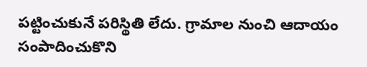పట్టించుకునే పరిస్థితి లేదు. గ్రామాల నుంచి ఆదాయం సంపాదించుకొని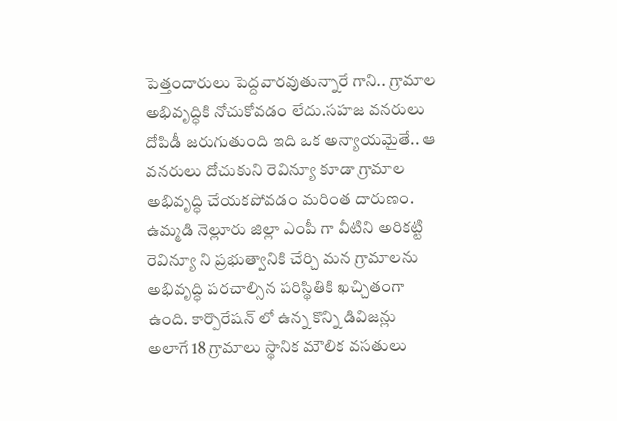పెత్తందారులు పెద్దవారవుతున్నారే గాని.. గ్రామాల అభివృద్ధికి నోచుకోవడం లేదు.సహజ వనరులు దోపిడీ జరుగుతుంది ఇది ఒక అన్యాయమైతే.. ఆ వనరులు దోచుకుని రెవిన్యూ కూడా గ్రామాల అభివృద్ధి చేయకపోవడం మరింత దారుణం. ఉమ్మడి నెల్లూరు జిల్లా ఎంపీ గా వీటిని అరికట్టి రెవిన్యూ ని ప్రభుత్వానికి చేర్చి మన గ్రామాలను అభివృద్ధి పరచాల్సిన పరిస్థితికి ఖచ్చితంగా ఉంది. కార్పొరేషన్ లో ఉన్న కొన్ని డివిజన్లు అలాగే 18 గ్రామాలు స్థానిక మౌలిక వసతులు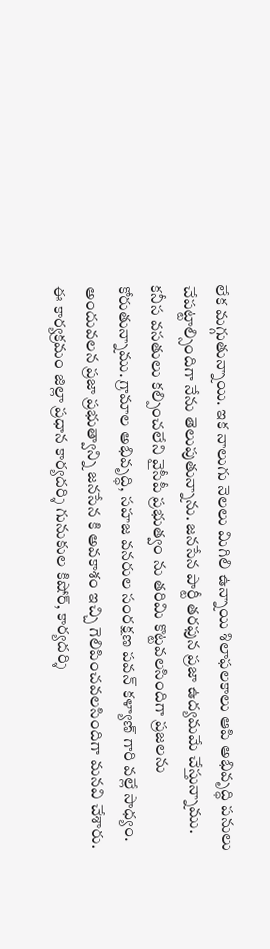లేక మగ్గుతున్నాయి. ఇక నాలుగు నెలలు మిగిలి ఉన్నాయి శిలాఫలకాలు ఆపి అభివృద్ధి పనులు చేపట్టాల్సిందిగా నేను తెలుపుతున్నాను. జనసేన పార్టీ తరఫున ప్రజా ఉద్యమమే చేస్తున్నాము. కనీస వసతులు కల్పించలేని వైసీపీ ప్రభుత్వం ను తరిమి కొట్టవలసిందిగా ప్రజలను కోరుతున్నాము. గ్రామాల అభివృద్ధి, సహజ వనరుల సంరక్షణ పవన్ కళ్యాణ్ గారి వల్లే సాధ్యం. అందువలన ప్రజా ప్రభుత్వాన్ని జనసేన కి అవకాశం ఇచ్చి గెలిపించవలసిందిగా మనవి చేశారు. ఈ కార్యక్రమం జిల్లా ప్రధాన కార్యదర్శి గునుకుల కిషోర్, కార్యదర్శి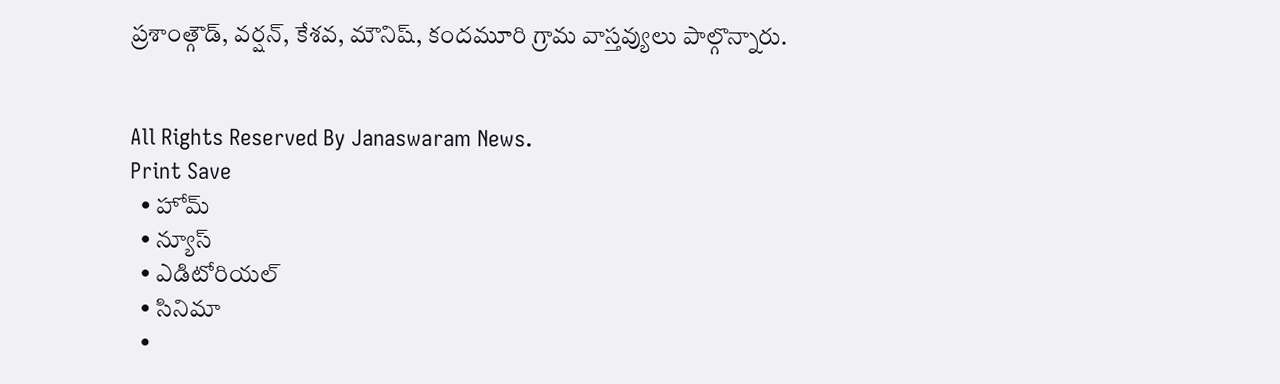ప్రశాంత్గౌడ్, వర్షన్, కేశవ, మౌనిష్, కందమూరి గ్రామ వాస్తవ్యులు పాల్గొన్నారు.


All Rights Reserved By Janaswaram News.
Print Save
  • హోమ్
  • న్యూస్
  • ఎడిటోరియల్
  • సినిమా
  •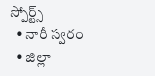స్పోర్ట్స్
  • నారీ స్వరం
  • జిల్లా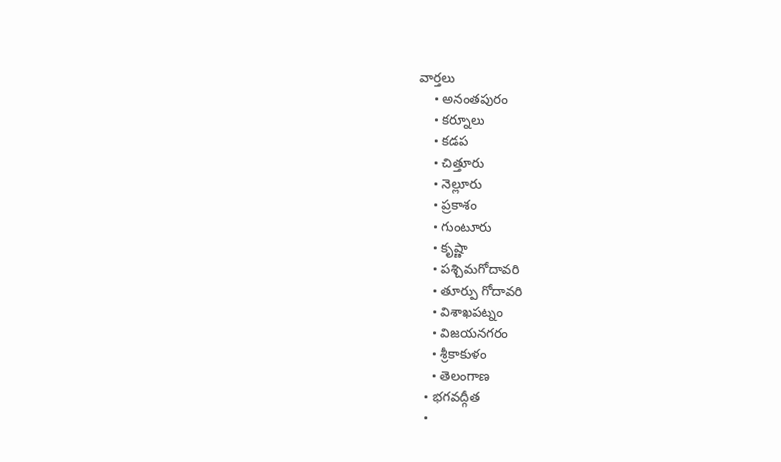వార్తలు
    • అనంతపురం
    • కర్నూలు
    • కడప
    • చిత్తూరు
    • నెల్లూరు
    • ప్రకాశం
    • గుంటూరు
    • కృష్ణా
    • పశ్చిమగోదావరి
    • తూర్పు గోదావరి
    • విశాఖపట్నం
    • విజయనగరం
    • శ్రీకాకుళం
    • తెలంగాణ
  • భగవద్గీత
  •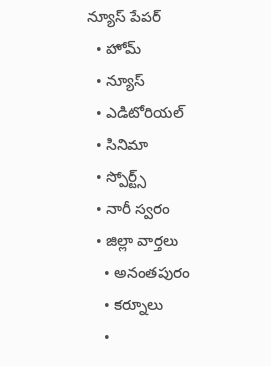న్యూస్ పేపర్
  • హోమ్
  • న్యూస్
  • ఎడిటోరియల్
  • సినిమా
  • స్పోర్ట్స్
  • నారీ స్వరం
  • జిల్లా వార్తలు
    • అనంతపురం
    • కర్నూలు
    •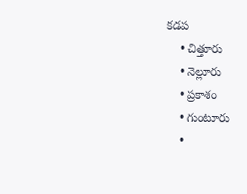కడప
    • చిత్తూరు
    • నెల్లూరు
    • ప్రకాశం
    • గుంటూరు
    •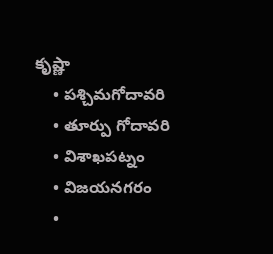కృష్ణా
    • పశ్చిమగోదావరి
    • తూర్పు గోదావరి
    • విశాఖపట్నం
    • విజయనగరం
    •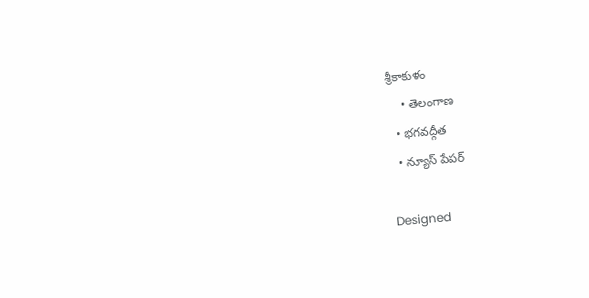శ్రీకాకుళం
    • తెలంగాణ
  • భగవద్గీత
  • న్యూస్ పేపర్

Designed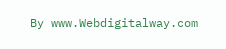By www.Webdigitalway.com